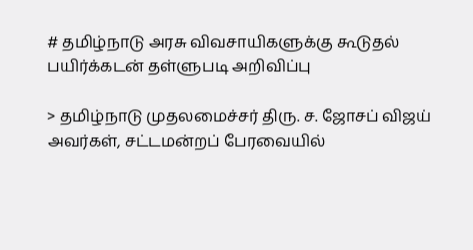# தமிழ்நாடு அரசு விவசாயிகளுக்கு கூடுதல் பயிர்க்கடன் தள்ளுபடி அறிவிப்பு

> தமிழ்நாடு முதலமைச்சர் திரு. ச. ஜோசப் விஜய் அவர்கள், சட்டமன்றப் பேரவையில்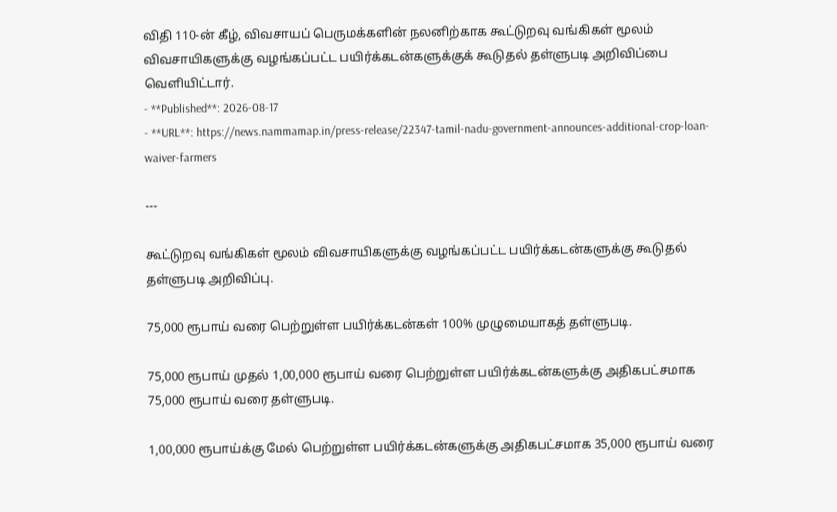விதி 110-ன் கீழ், விவசாயப் பெருமக்களின் நலனிற்காக கூட்டுறவு வங்கிகள் மூலம் விவசாயிகளுக்கு வழங்கப்பட்ட பயிர்க்கடன்களுக்குக் கூடுதல் தள்ளுபடி அறிவிப்பை வெளியிட்டார்.
- **Published**: 2026-08-17
- **URL**: https://news.nammamap.in/press-release/22347-tamil-nadu-government-announces-additional-crop-loan-waiver-farmers

---

கூட்டுறவு வங்கிகள் மூலம் விவசாயிகளுக்கு வழங்கப்பட்ட பயிர்க்கடன்களுக்கு கூடுதல் தள்ளுபடி அறிவிப்பு.

75,000 ரூபாய் வரை பெற்றுள்ள பயிர்க்கடன்கள் 100% முழுமையாகத் தள்ளுபடி.

75,000 ரூபாய் முதல் 1,00,000 ரூபாய் வரை பெற்றுள்ள பயிர்க்கடன்களுக்கு அதிகபட்சமாக 75,000 ரூபாய் வரை தள்ளுபடி.

1,00,000 ரூபாய்க்கு மேல் பெற்றுள்ள பயிர்க்கடன்களுக்கு அதிகபட்சமாக 35,000 ரூபாய் வரை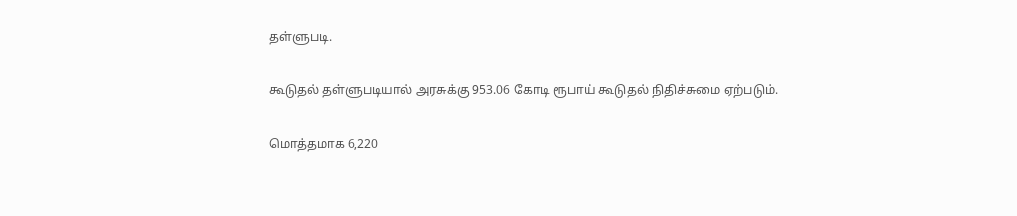தள்ளுபடி.

கூடுதல் தள்ளுபடியால் அரசுக்கு 953.06 கோடி ரூபாய் கூடுதல் நிதிச்சுமை ஏற்படும்.

மொத்தமாக 6,220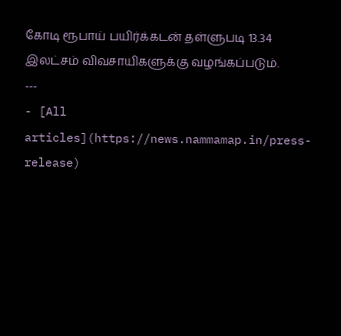கோடி ரூபாய் பயிர்க்கடன் தள்ளுபடி 13.34 இலட்சம் விவசாயிகளுக்கு வழங்கப்படும்.
---
- [All articles](https://news.nammamap.in/press-release)